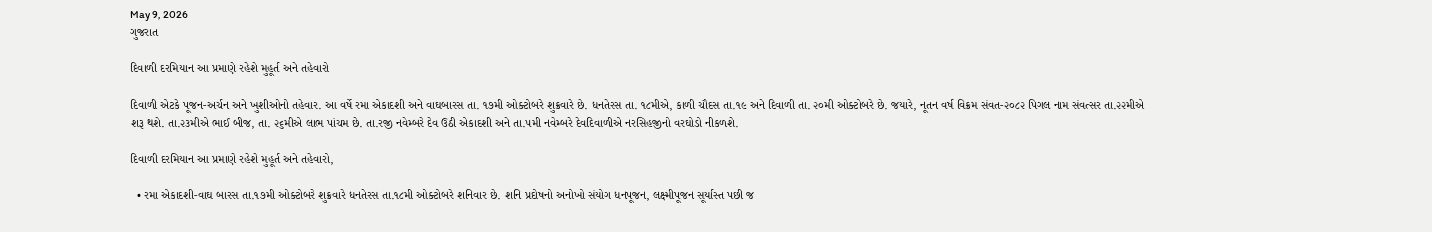May 9, 2026
ગુજરાત

દિવાળી દરમિયાન આ પ્રમાણે રહેશે મુહૂર્ત અને તહેવારો

દિવાળી એટકે પૂજન-અર્ચન અને ખુશીઓનો તહેવાર. આ વર્ષે રમા એકાદશી અને વાઘબારસ તા. ૧૭મી ઓક્‍ટોબરે શુક્રવારે છે. ધનતેરસ તા. ૧૮મીએ, કાળી ચૌદસ તા.૧૯ અને દિવાળી તા. ૨૦મી ઓક્‍ટોબરે છે. જયારે, નૂતન વર્ષ વિક્રમ સંવત-૨૦૮૨ પિગલ નામ સંવત્‍સર તા.૨૨મીએ શરૂ થશે. તા.૨૩મીએ ભાઈ બીજ, તા. ૨૬મીએ લાભ પાંચમ છે. તા.રજી નવેમ્‍બરે દેવ ઉઠી એકાદશી અને તા.૫મી નવેમ્‍બરે દેવદિવાળીએ નરસિહજીનો વરઘોડો નીકળશે.

દિવાળી દરમિયાન આ પ્રમાણે રહેશે મુહૂર્ત અને તહેવારો,

  • રમા એકાદશી-વાઘ બારસ તા.૧૭મી ઓક્‍ટોબરે શુક્રવારે ધનતેરસ તા.૧૮મી ઓક્‍ટોબરે શનિવાર છે. શનિ પ્રદોષનો અનોખો સંયોગ ધનપૂજન, લક્ષ્મીપૂજન સૂર્યાસ્‍ત પછી જ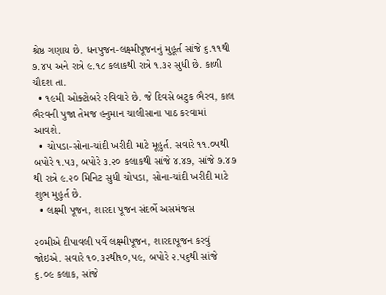શ્રેષ્ઠ ગણાય છે. ધનપુજન-લક્ષ્મીપૂજનનું મુહૂર્ત સાંજે ૬.૧૧થી ૭.૪૫ અને રાત્રે ૯.૧૮ કલાકથી રાત્રે ૧.૩૨ સુધી છે. કાળી ચૌદશ તા.
  • ૧૯મી ઓક્‍ટોબરે રવિવારે છે. જે દિવસે બટુક ભૈરવ, કાલ ભૈરવની પુજા તેમજ હનુમાન ચાલીસાના પાઠ કરવામાં આવશે.
  • ચોપડા-સોના-ચાંદી ખરીદી માટે મૂહુર્ત. સવારે ૧૧.૦૫થી બપોરે ૧.૫૩, બપોરે ૩.૨૦ કલાકથી સાંજે ૪.૪૭, સાંજે ૭.૪૭ થી રાત્રે ૯.૨૦ મિનિટ સુધી ચોપડા, સોના-ચાંદી ખરીદી માટે શુભ મુહુર્ત છે.
  • લક્ષ્મી પૂજન, શારદા પૂજન સંદર્ભે અસમંજસ

૨૦મીએ દીપાવલી પર્વે લક્ષ્મીપૂજન, શારદાપૂજન કરવું જોઇએ. સવારે ૧૦.૩૨થી૧૦,૫૯, બપોરે ૨.૫૬થી સાંજે ૬.૦૯ કલાક, સાંજે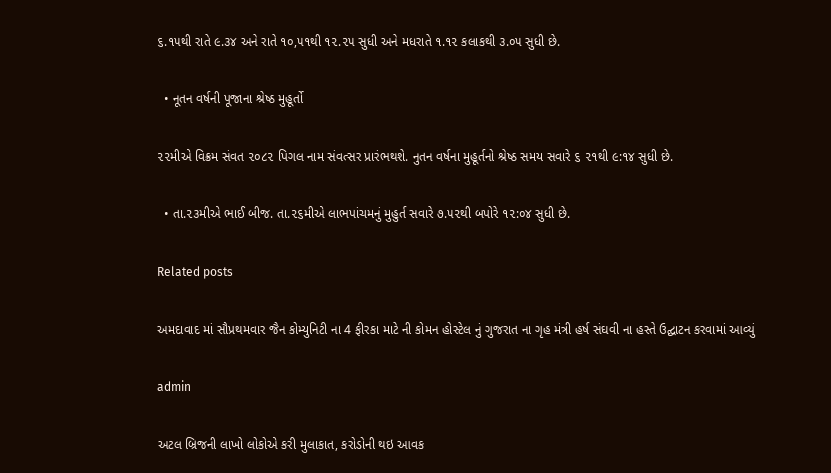૬.૧૫થી રાતે ૯.૩૪ અને રાતે ૧૦,૫૧થી ૧૨.૨૫ સુધી અને મધરાતે ૧.૧૨ કલાકથી ૩.૦૫ સુધી છે.

  • નૂતન વર્ષની પૂજાના શ્રેષ્ઠ મુહૂર્તો

૨૨મીએ વિક્રમ સંવત ૨૦૮૨ પિગલ નામ સંવત્‍સર પ્રારંભથશે. નુતન વર્ષના મુહૂર્તનો શ્રેષ્ઠ સમય સવારે ૬ ૨૧થી ૯:૧૪ સુધી છે.

  • તા.૨૩મીએ ભાઈ બીજ. તા.૨૬મીએ લાભપાંચમનું મુહુર્ત સવારે ૭.૫૨થી બપોરે ૧૨:૦૪ સુધી છે.

Related posts

અમદાવાદ માં સૌપ્રથમવાર જૈન કોમ્યુનિટી ના 4 ફીરકા માટે ની કોમન હોસ્ટેલ નું ગુજરાત ના ગૃહ મંત્રી હર્ષ સંઘવી ના હસ્તે ઉદ્ઘાટન કરવામાં આવ્યું

admin

અટલ બ્રિજની લાખો લોકોએ કરી મુલાકાત, કરોડોની થઇ આવક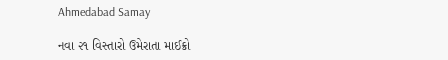Ahmedabad Samay

નવા ૨૧ વિસ્તારો ઉમેરાતા માઈક્રો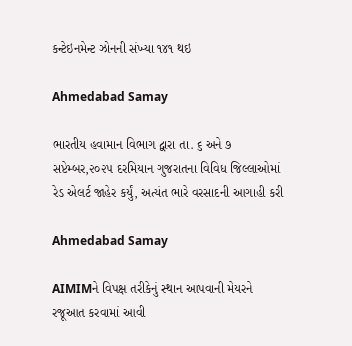કન્ટેઇનમેન્ટ ઝોનની સંખ્યા ૧૪૧ થઇ

Ahmedabad Samay

ભારતીય હવામાન વિભાગ દ્વારા તા. ૬ અને ૭ સપ્ટેમ્બર,૨૦૨૫ દરમિયાન ગુજરાતના વિવિધ જિલ્લાઓમાં રેડ એલર્ટ જાહેર કર્યું, અત્યંત ભારે વરસાદની આગાહી કરી

Ahmedabad Samay

AIMIMને વિપક્ષ તરીકેનું સ્થાન આપવાની મેયરને રજૂઆત કરવામાં આવી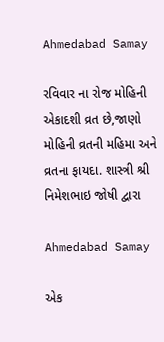Ahmedabad Samay

રવિવાર ના રોજ મોહિની એકાદશી વ્રત છે,જાણો મોહિની વ્રતની મહિમા અને વ્રતના ફાયદા. શાસ્ત્રી શ્રી નિમેશભાઇ જોષી દ્વારા

Ahmedabad Samay

એક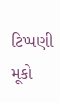ટિપ્પણી મૂકો